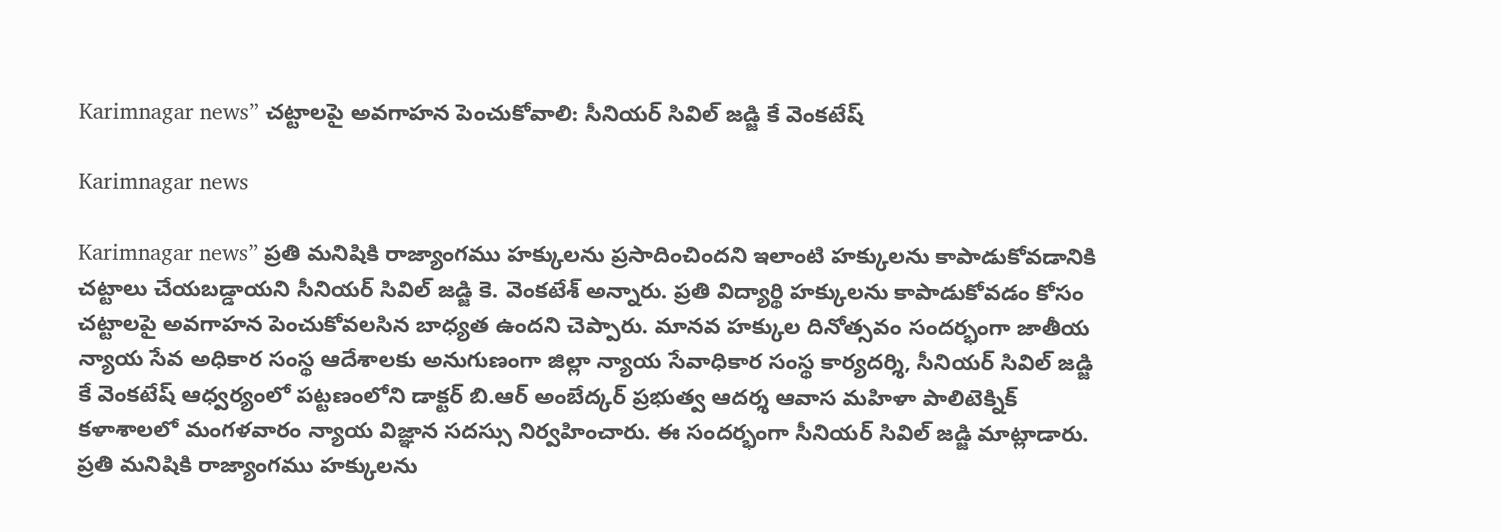Karimnagar news” చ‌ట్టాల‌పై అవ‌గాహ‌న పెంచుకోవాలి: సీనియర్ సివిల్ జడ్జి కే వెంకటేష్

Karimnagar news

Karimnagar news” ప్రతి మనిషికి రాజ్యాంగము హక్కులను ప్రసాదించిందని ఇలాంటి హక్కులను కాపాడుకోవడానికి చట్టాలు చేయబడ్డాయని సీనియ‌ర్ సివిల్ జడ్జి కె. వెంక‌టేశ్ అన్నారు. ప్రతి విద్యార్థి హక్కులను కాపాడుకోవడం కోసం చట్టాలపై అవగాహన పెంచుకోవలసిన బాధ్యత ఉందని చెప్పారు. మానవ హక్కుల దినోత్సవం సందర్భంగా జాతీయ న్యాయ సేవ అధికార సంస్థ ఆదేశాలకు అనుగుణంగా జిల్లా న్యాయ సేవాధికార సంస్థ కార్యదర్శి, సీనియర్ సివిల్ జడ్జి కే వెంకటేష్ ఆధ్వర్యంలో పట్టణంలోని డాక్టర్ బి.ఆర్ అంబేద్కర్ ప్రభుత్వ ఆదర్శ ఆవాస మహిళా పాలిటెక్నిక్ కళాశాలలో మంగ‌ళ‌వారం న్యాయ విజ్ఞాన సదస్సు నిర్వహించారు. ఈ సందర్భంగా సీనియర్ సివిల్ జడ్జి మాట్లాడారు. ప్రతి మనిషికి రాజ్యాంగము హక్కులను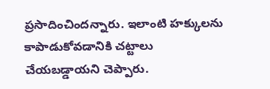ప్రసాదించిందన్నారు. ఇలాంటి హక్కులను కాపాడుకోవడానికి చట్టాలు చేయబడ్డాయని చెప్పారు.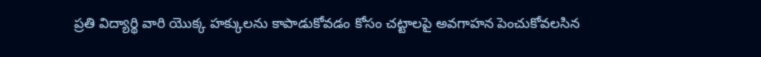ప్రతి విద్యార్థి వారి యొక్క హక్కులను కాపాడుకోవడం కోసం చట్టాలపై అవగాహన పెంచుకోవలసిన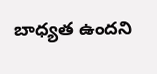బాధ్యత ఉందని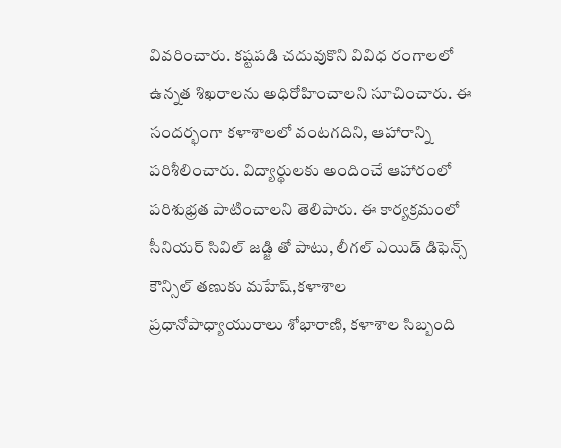వివరించారు. కష్టపడి చదువుకొని వివిధ రంగాలలో ఉన్నత శిఖరాలను అధిరోహించాలని సూచించారు. ఈ సందర్భంగా కళాశాలలో వంటగదిని, ఆహారాన్ని పరిశీలించారు. విద్యార్థులకు అందించే ఆహారంలో పరిశుభ్రత పాటించాలని తెలిపారు. ఈ కార్యక్రమంలో సీనియర్ సివిల్ జడ్జి తో పాటు, లీగల్ ఎయిడ్ డిఫెన్స్ కౌన్సిల్ తణుకు మహేష్,కళాశాల ప్రధానోపాధ్యాయురాలు శోభారాణి, క‌ళాశాల‌ సిబ్బంది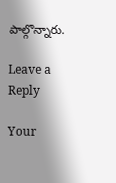పాల్గొన్నారు.

Leave a Reply

Your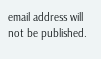email address will not be published.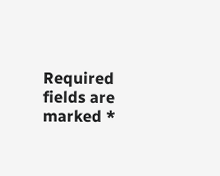Required fields are marked *